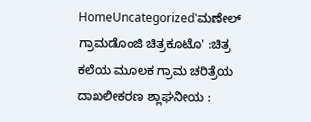HomeUncategorized'ಮಣೇಲ್ ಗ್ರಾಮಡೊಂಜಿ ಚಿತ್ರಕೂಟೊ' :ಚಿತ್ರ ಕಲೆಯ ಮೂಲಕ ಗ್ರಾಮ ಚರಿತ್ರೆಯ ದಾಖಲೀಕರಣ ಶ್ಲಾಘನೀಯ :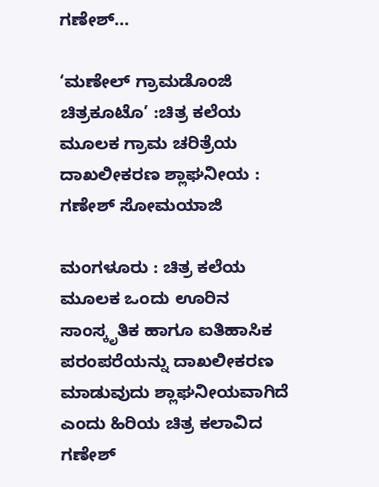ಗಣೇಶ್...

‘ಮಣೇಲ್ ಗ್ರಾಮಡೊಂಜಿ ಚಿತ್ರಕೂಟೊ’ :ಚಿತ್ರ ಕಲೆಯ ಮೂಲಕ ಗ್ರಾಮ ಚರಿತ್ರೆಯ ದಾಖಲೀಕರಣ ಶ್ಲಾಘನೀಯ : ಗಣೇಶ್ ಸೋಮಯಾಜಿ

ಮಂಗಳೂರು : ಚಿತ್ರ ಕಲೆಯ ಮೂಲಕ ಒಂದು ಊರಿನ ಸಾಂಸ್ಕೃತಿಕ ಹಾಗೂ ಐತಿಹಾಸಿಕ ಪರಂಪರೆಯನ್ನು ದಾಖಲೀಕರಣ ಮಾಡುವುದು ಶ್ಲಾಘನೀಯವಾಗಿದೆ ಎಂದು ಹಿರಿಯ ಚಿತ್ರ ಕಲಾವಿದ ಗಣೇಶ್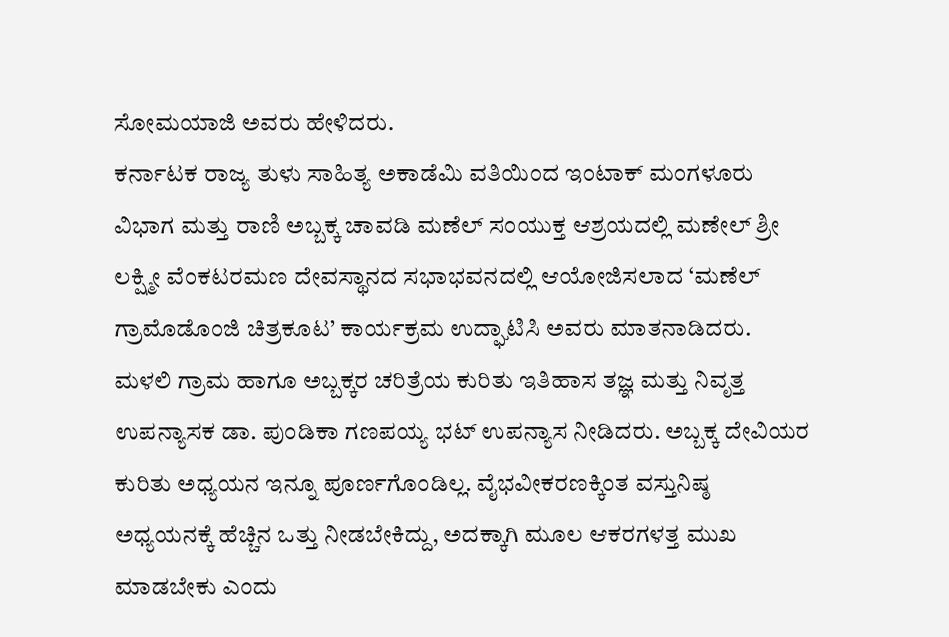ಸೋಮಯಾಜಿ ಅವರು ಹೇಳಿದರು.
ಕರ್ನಾಟಕ ರಾಜ್ಯ ತುಳು ಸಾಹಿತ್ಯ ಅಕಾಡೆಮಿ ವತಿಯಿಂದ ಇಂಟಾಕ್ ಮಂಗಳೂರು ವಿಭಾಗ ಮತ್ತು ರಾಣಿ ಅಬ್ಬಕ್ಕ ಚಾವಡಿ ಮಣೆಲ್ ಸಂಯುಕ್ತ ಆಶ್ರಯದಲ್ಲಿ ಮಣೇಲ್ ಶ್ರೀ ಲಕ್ಷ್ಮೀ ವೆಂಕಟರಮಣ ದೇವಸ್ಥಾನದ ಸಭಾಭವನದಲ್ಲಿ ಆಯೋಜಿಸಲಾದ ‘ಮಣೆಲ್ ಗ್ರಾಮೊಡೊಂಜಿ ಚಿತ್ರಕೂಟ’ ಕಾರ್ಯಕ್ರಮ ಉದ್ಘಾಟಿಸಿ ಅವರು ಮಾತನಾಡಿದರು.
ಮಳಲಿ ಗ್ರಾಮ ಹಾಗೂ ಅಬ್ಬಕ್ಕರ ಚರಿತ್ರೆಯ ಕುರಿತು ಇತಿಹಾಸ ತಜ್ಞ ಮತ್ತು ನಿವೃತ್ತ ಉಪನ್ಯಾಸಕ ಡಾ. ಪುಂಡಿಕಾ ಗಣಪಯ್ಯ ಭಟ್ ಉಪನ್ಯಾಸ ನೀಡಿದರು. ಅಬ್ಬಕ್ಕ ದೇವಿಯರ ಕುರಿತು ಅಧ್ಯಯನ ಇನ್ನೂ ಪೂರ್ಣಗೊಂಡಿಲ್ಲ. ವೈಭವೀಕರಣಕ್ಕಿಂತ ವಸ್ತುನಿಷ್ಠ ಅಧ್ಯಯನಕ್ಕೆ ಹೆಚ್ಚಿನ ಒತ್ತು ನೀಡಬೇಕಿದ್ದು, ಅದಕ್ಕಾಗಿ ಮೂಲ ಆಕರಗಳತ್ತ ಮುಖ ಮಾಡಬೇಕು ಎಂದು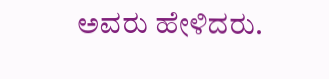ಅವರು ಹೇಳಿದರು.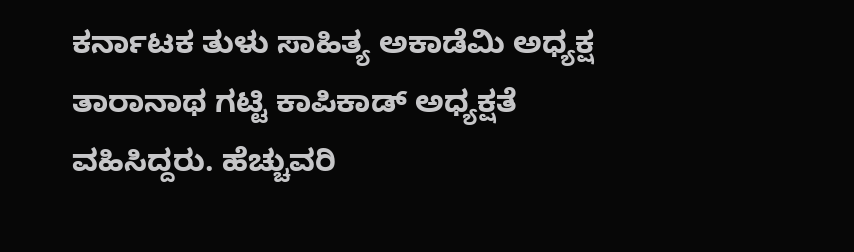ಕರ್ನಾಟಕ ತುಳು ಸಾಹಿತ್ಯ ಅಕಾಡೆಮಿ ಅಧ್ಯಕ್ಷ ತಾರಾನಾಥ ಗಟ್ಟಿ ಕಾಪಿಕಾಡ್ ಅಧ್ಯಕ್ಷತೆ ವಹಿಸಿದ್ದರು. ಹೆಚ್ಚುವರಿ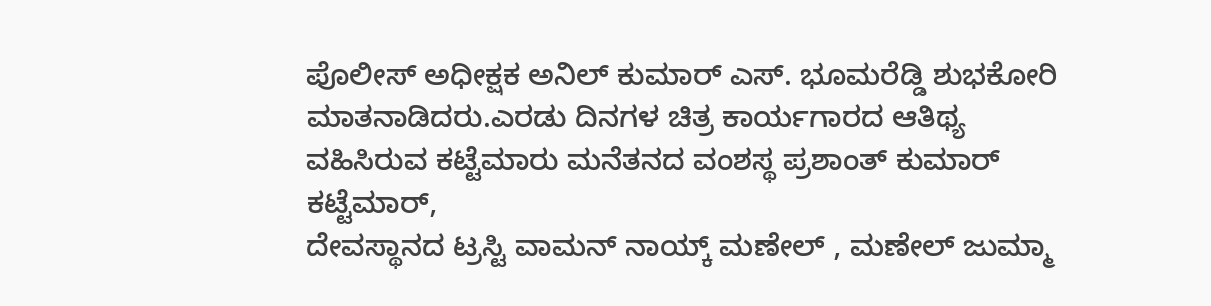ಪೊಲೀಸ್ ಅಧೀಕ್ಷಕ ಅನಿಲ್ ಕುಮಾರ್ ಎಸ್. ಭೂಮರೆಡ್ಡಿ ಶುಭಕೋರಿ ಮಾತನಾಡಿದರು.ಎರಡು ದಿನಗಳ ಚಿತ್ರ ಕಾರ್ಯಗಾರದ ಆತಿಥ್ಯ ವಹಿಸಿರುವ ಕಟ್ಟೆಮಾರು ಮನೆತನದ ವಂಶಸ್ಥ ಪ್ರಶಾಂತ್ ಕುಮಾರ್ ಕಟ್ಟೆಮಾರ್,
ದೇವಸ್ಥಾನದ ಟ್ರಸ್ಟಿ ವಾಮನ್ ನಾಯ್ಕ್ ಮಣೇಲ್ , ಮಣೇಲ್ ಜುಮ್ಮಾ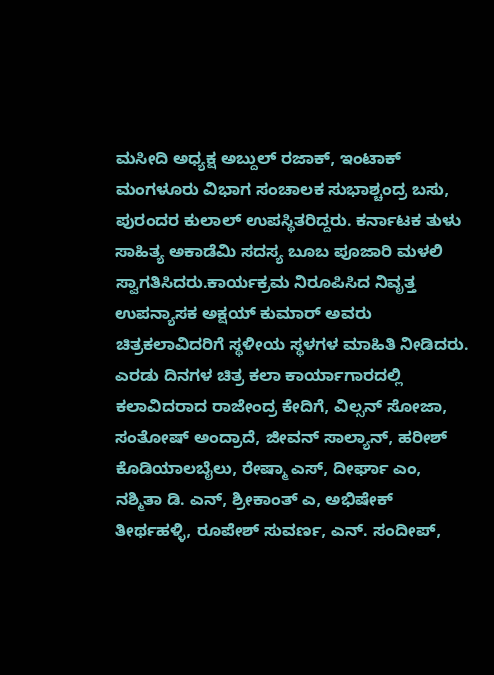ಮಸೀದಿ ಅಧ್ಯಕ್ಷ ಅಬ್ದುಲ್ ರಜಾಕ್, ಇಂಟಾಕ್ ಮಂಗಳೂರು ವಿಭಾಗ ಸಂಚಾಲಕ ಸುಭಾಶ್ಚಂದ್ರ ಬಸು, ಪುರಂದರ ಕುಲಾಲ್ ಉಪಸ್ಥಿತರಿದ್ದರು. ಕರ್ನಾಟಕ ತುಳು ಸಾಹಿತ್ಯ ಅಕಾಡೆಮಿ ಸದಸ್ಯ ಬೂಬ ಪೂಜಾರಿ ಮಳಲಿ ಸ್ವಾಗತಿಸಿದರು.ಕಾರ್ಯಕ್ರಮ ನಿರೂಪಿಸಿದ ನಿವೃತ್ತ ಉಪನ್ಯಾಸಕ ಅಕ್ಷಯ್ ಕುಮಾರ್ ಅವರು ಚಿತ್ರಕಲಾವಿದರಿಗೆ ಸ್ಥಳೀಯ ಸ್ಥಳಗಳ ಮಾಹಿತಿ ನೀಡಿದರು.
ಎರಡು ದಿನಗಳ ಚಿತ್ರ ಕಲಾ ಕಾರ್ಯಾಗಾರದಲ್ಲಿ ಕಲಾವಿದರಾದ ರಾಜೇಂದ್ರ ಕೇದಿಗೆ, ವಿಲ್ಸನ್ ಸೋಜಾ, ಸಂತೋಷ್ ಅಂದ್ರಾದೆ, ಜೀವನ್ ಸಾಲ್ಯಾನ್, ಹರೀಶ್ ಕೊಡಿಯಾಲಬೈಲು, ರೇಷ್ಮಾ ಎಸ್, ದೀರ್ಘಾ ಎಂ, ನಶ್ಮಿತಾ ಡಿ. ಎನ್, ಶ್ರೀಕಾಂತ್ ಎ, ಅಭಿಷೇಕ್ ತೀರ್ಥಹಳ್ಳಿ, ರೂಪೇಶ್ ಸುವರ್ಣ, ಎನ್. ಸಂದೀಪ್,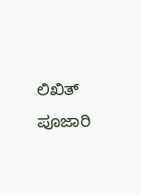ಲಿಖಿತ್ ಪೂಜಾರಿ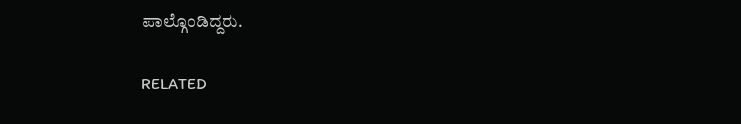ಪಾಲ್ಗೊಂಡಿದ್ದರು.

RELATED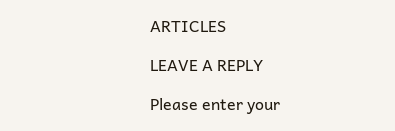ARTICLES

LEAVE A REPLY

Please enter your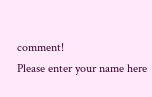comment!
Please enter your name here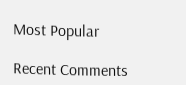Most Popular

Recent Comments